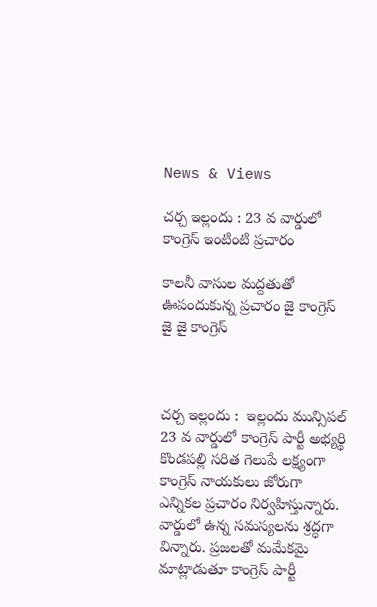News & Views

చర్చ ఇల్లందు : 23 వ వార్డులో కాంగ్రెస్ ఇంటింటి ప్రచారం

కాలనీ వాసుల మద్దతుతో ఊపందుకున్న ప్రచారం జై కాంగ్రెస్ జై జై కాంగ్రెస్



చర్చ ఇల్లందు :  ఇల్లందు మున్సిపల్ 23 వ వార్డులో కాంగ్రెస్ పార్టీ అభ్యర్థి కొండపల్లి సరిత గెలుపే లక్ష్యంగా కాంగ్రెస్ నాయకులు జోరుగా ఎన్నికల ప్రచారం నిర్వహిస్తున్నారు. వార్డులో ఉన్న సమస్యలను శ్రద్ధగా విన్నారు. ప్రజలతో మమేకమై మాట్లాడుతూ కాంగ్రెస్ పార్టీ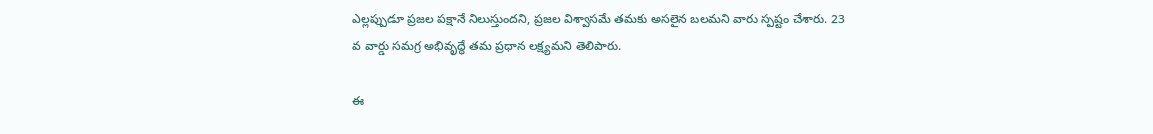ఎల్లప్పుడూ ప్రజల పక్షానే నిలుస్తుందని, ప్రజల విశ్వాసమే తమకు అసలైన బలమని వారు స్పష్టం చేశారు. 23 వ వార్డు సమగ్ర అభివృద్ధే తమ ప్రధాన లక్ష్యమని తెలిపారు.

ఈ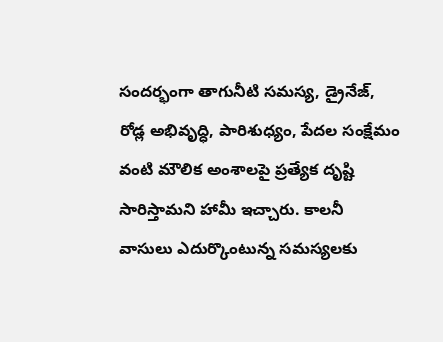సందర్భంగా తాగునీటి సమస్య, డ్రైనేజ్, రోడ్ల అభివృద్ధి, పారిశుధ్యం, పేదల సంక్షేమం వంటి మౌలిక అంశాలపై ప్రత్యేక దృష్టి సారిస్తామని హామీ ఇచ్చారు. కాలనీ వాసులు ఎదుర్కొంటున్న సమస్యలకు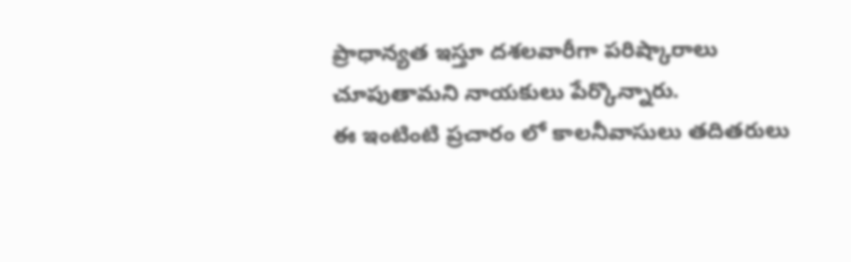ప్రాధాన్యత ఇస్తూ దశలవారీగా పరిష్కారాలు చూపుతామని నాయకులు పేర్కొన్నారు.
ఈ ఇంటింటి ప్రచారం లో కాలనీవాసులు తదితరులు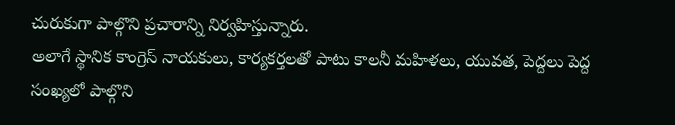చురుకుగా పాల్గొని ప్రచారాన్ని నిర్వహిస్తున్నారు.
అలాగే స్థానిక కాంగ్రెస్ నాయకులు, కార్యకర్తలతో పాటు కాలనీ మహిళలు, యువత, పెద్దలు పెద్ద సంఖ్యలో పాల్గొని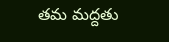తమ మద్దతు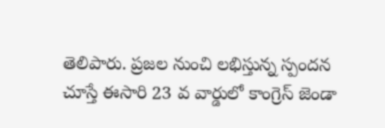తెలిపారు. ప్రజల నుంచి లభిస్తున్న స్పందన చూస్తే ఈసారి 23 వ వార్డులో కాంగ్రెస్ జెండా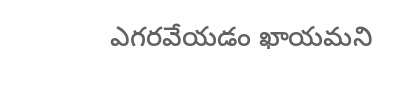ఎగరవేయడం ఖాయమని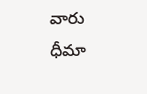వారు ధీమా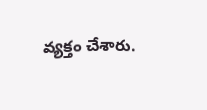వ్యక్తం చేశారు.